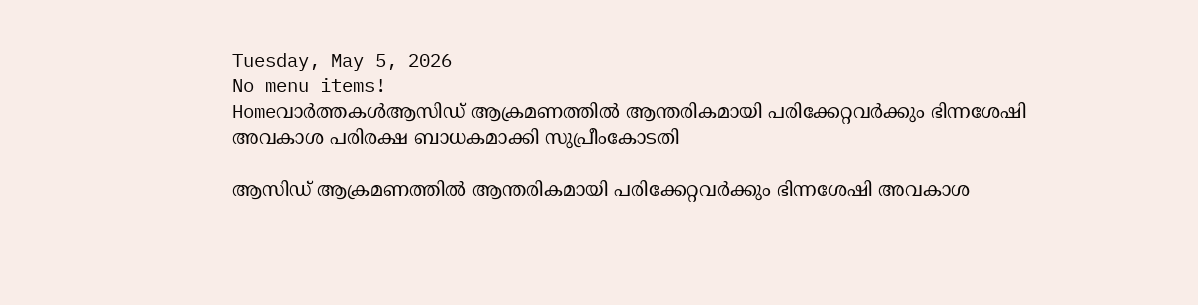Tuesday, May 5, 2026
No menu items!
Homeവാർത്തകൾആസിഡ് ആക്രമണത്തിൽ ആന്തരികമായി പരിക്കേറ്റവർക്കും ഭിന്നശേഷി അവകാശ പരിരക്ഷ ബാധകമാക്കി സുപ്രീംകോടതി

ആസിഡ് ആക്രമണത്തിൽ ആന്തരികമായി പരിക്കേറ്റവർക്കും ഭിന്നശേഷി അവകാശ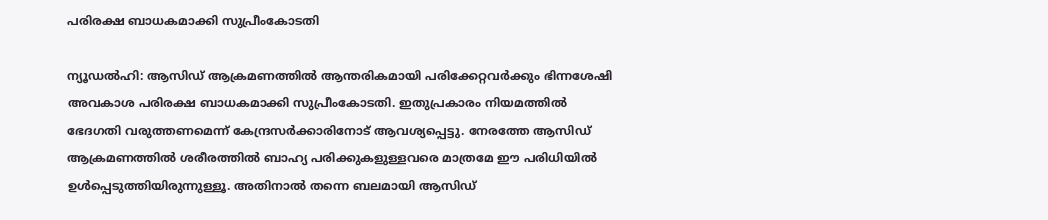പരിരക്ഷ ബാധകമാക്കി സുപ്രീംകോടതി

ന്യൂഡൽഹി: ആസിഡ് ആക്രമണത്തിൽ ആന്തരികമായി പരിക്കേറ്റവർക്കും ഭിന്നശേഷി അവകാശ പരിരക്ഷ ബാധകമാക്കി സുപ്രീംകോടതി. ഇതുപ്രകാരം നിയമത്തിൽ ഭേദഗതി വരുത്തണമെന്ന്‌ കേന്ദ്രസർക്കാരിനോട്‌ ആവശ്യപ്പെട്ടു. നേരത്തേ ആസിഡ് ആക്രമണത്തിൽ ശരീരത്തിൽ ബാഹ്യ പരിക്കുകളുള്ളവരെ മാത്രമേ ഈ പരിധിയിൽ ഉൾപ്പെടുത്തിയിരുന്നുള്ളൂ. അതിനാൽ തന്നെ ബലമായി ആസിഡ്‌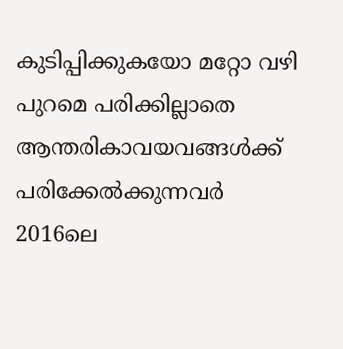കുടിപ്പിക്കുകയോ മറ്റോ വഴി പുറമെ പരിക്കില്ലാതെ ആന്തരികാവയവങ്ങൾക്ക്‌ പരിക്കേൽക്കുന്നവർ 2016ലെ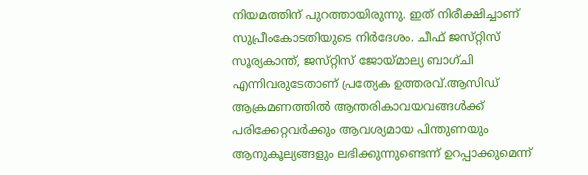നിയമത്തിന്‌ പുറത്തായിരുന്നു. ഇത് നിരീക്ഷിച്ചാണ്‌ സുപ്രീംകോടതിയുടെ നിർദേശം. ചീഫ്‌ ജസ്‌റ്റിസ്‌ സൂര്യകാന്ത്‌, ജസ്‌റ്റിസ്‌ ജോയ്‌മാല്യ ബാഗ്‌ചി എന്നിവരുടേതാണ് പ്രത്യേക ഉത്തരവ്‌.ആസിഡ് ആക്രമണത്തിൽ ആന്തരികാവയവങ്ങൾക്ക് പരിക്കേറ്റവർക്കും ആവശ്യമായ പിന്തുണയും ആനുകൂല്യങ്ങളും ലഭിക്കുന്നുണ്ടെന്ന് ഉറപ്പാക്കുമെന്ന്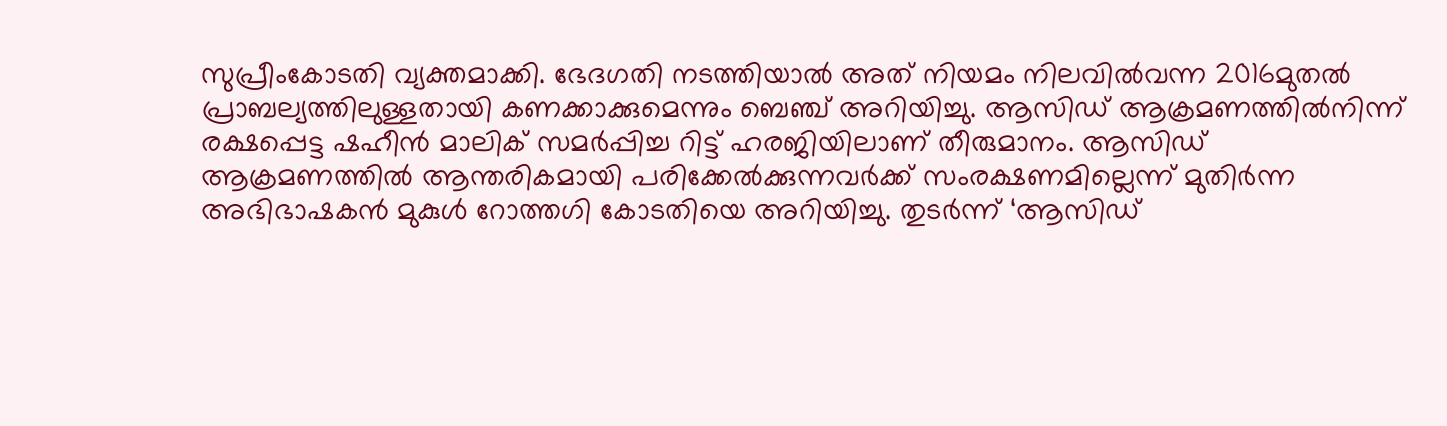സുപ്രീംകോടതി വ്യക്തമാക്കി. ഭേദഗതി നടത്തിയാൽ അത്‌ നിയമം നിലവിൽവന്ന 2016മുതൽ പ്രാബല്യത്തിലുള്ളതായി കണക്കാക്കുമെന്നും ബെഞ്ച്‌ അറിയിച്ചു. ആസിഡ് ആക്രമണത്തിൽനിന്ന് രക്ഷപ്പെട്ട ഷഹീൻ മാലിക് സമർപ്പിച്ച റിട്ട് ഹരജിയിലാണ് തീരുമാനം. ആസിഡ് ആക്രമണത്തിൽ ആന്തരികമായി പരിക്കേൽക്കുന്നവർക്ക് സംരക്ഷണമില്ലെന്ന് മുതിർന്ന അഭിഭാഷകൻ മുകുൾ റോത്തഗി കോടതിയെ അറിയിച്ചു. തുടർന്ന് ‘ആസിഡ്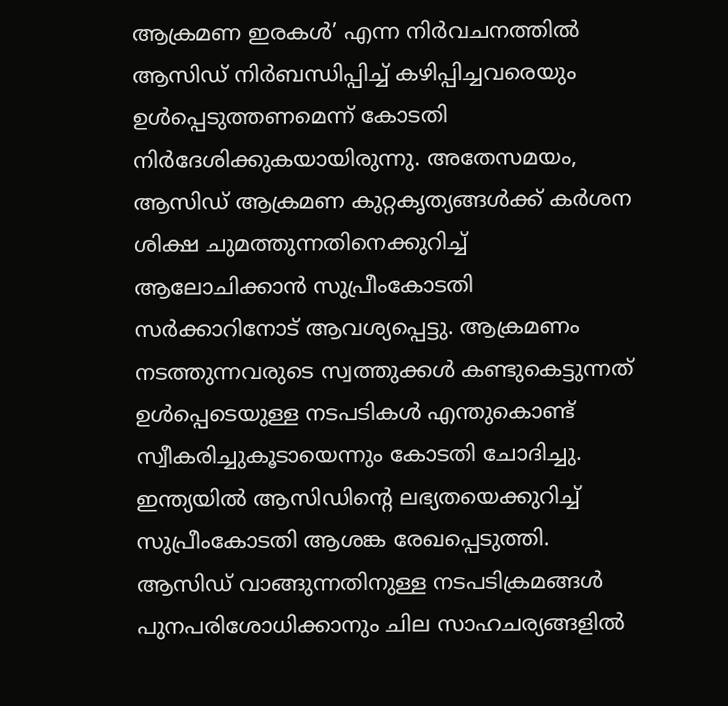ആക്രമണ ഇരകൾ’ എന്ന നിർവചനത്തിൽ ആസിഡ് നിർബന്ധിപ്പിച്ച് കഴിപ്പിച്ചവരെയും ഉൾപ്പെടുത്തണമെന്ന് കോടതി നിർദേശിക്കുകയായിരുന്നു. അതേസമയം, ആസിഡ് ആക്രമണ കുറ്റകൃത്യങ്ങൾക്ക് കർശന ശിക്ഷ ചുമത്തുന്നതിനെക്കുറിച്ച് ആലോചിക്കാൻ സുപ്രീംകോടതി സർക്കാറിനോട് ആവശ്യപ്പെട്ടു. ആക്രമണം നടത്തുന്നവരുടെ സ്വത്തുക്കൾ കണ്ടുകെട്ടുന്നത് ഉൾപ്പെടെയുള്ള നടപടികൾ എന്തുകൊണ്ട് സ്വീകരിച്ചുകൂടായെന്നും കോടതി ചോദിച്ചു. ഇന്ത്യയിൽ ആസിഡിന്റെ ലഭ്യതയെക്കുറിച്ച് സുപ്രീംകോടതി ആശങ്ക രേഖപ്പെടുത്തി. ആസിഡ് വാങ്ങുന്നതിനുള്ള നടപടിക്രമങ്ങൾ പുനപരിശോധിക്കാനും ചില സാഹചര്യങ്ങളിൽ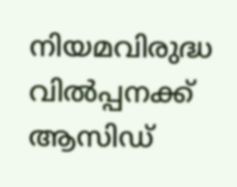നിയമവിരുദ്ധ വിൽപ്പനക്ക് ആസിഡ്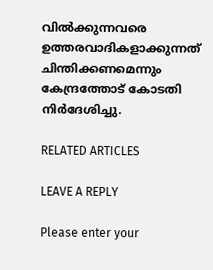വിൽക്കുന്നവരെ ഉത്തരവാദികളാക്കുന്നത് ചിന്തിക്കണമെന്നും കേന്ദ്രത്തോട് കോടതി നിർദേശിച്ചു.

RELATED ARTICLES

LEAVE A REPLY

Please enter your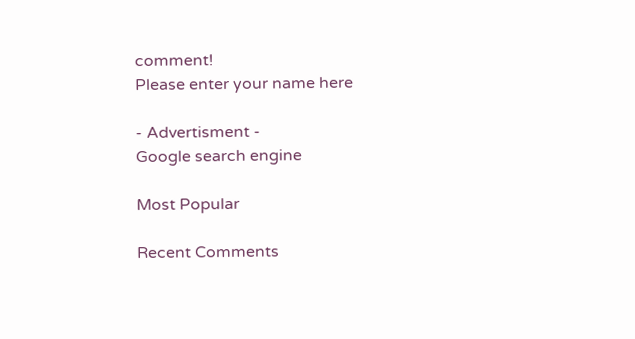comment!
Please enter your name here

- Advertisment -
Google search engine

Most Popular

Recent Comments